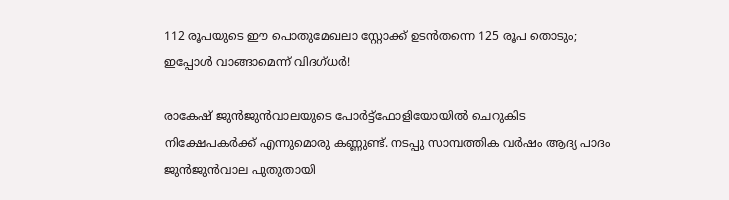112 രൂപയുടെ ഈ പൊതുമേഖലാ സ്റ്റോക്ക് ഉടന്‍തന്നെ 125 രൂപ തൊടും; ഇപ്പോള്‍ വാങ്ങാമെന്ന് വിദഗ്ധര്‍!

രാകേഷ് ജുന്‍ജുന്‍വാലയുടെ പോര്‍ട്ട്‌ഫോളിയോയില്‍ ചെറുകിട നിക്ഷേപകര്‍ക്ക് എന്നുമൊരു കണ്ണുണ്ട്. നടപ്പു സാമ്പത്തിക വര്‍ഷം ആദ്യ പാദം ജുന്‍ജുന്‍വാല പുതുതായി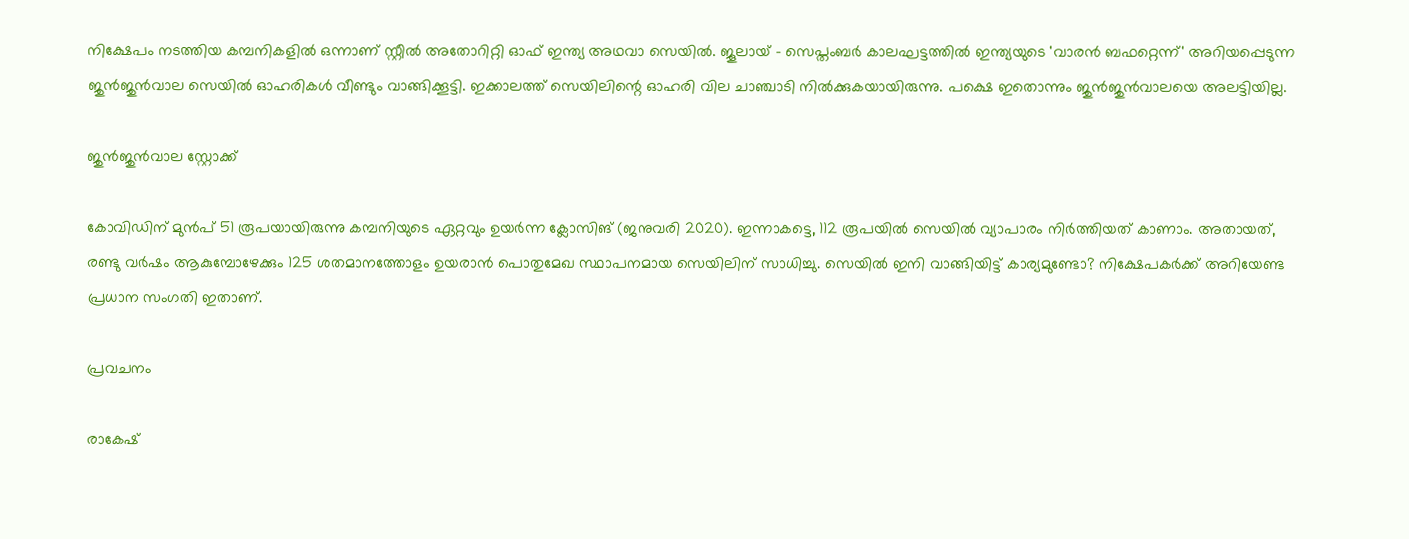നിക്ഷേപം നടത്തിയ കമ്പനികളില്‍ ഒന്നാണ് സ്റ്റീല്‍ അതോറിറ്റി ഓഫ് ഇന്ത്യ അഥവാ സെയില്‍. ജൂലായ് - സെപ്തംബര്‍ കാലഘട്ടത്തില്‍ ഇന്ത്യയുടെ 'വാരന്‍ ബഫറ്റെന്ന്' അറിയപ്പെടുന്ന ജുന്‍ജുന്‍വാല സെയില്‍ ഓഹരികള്‍ വീണ്ടും വാങ്ങിക്കൂട്ടി. ഇക്കാലത്ത് സെയിലിന്റെ ഓഹരി വില ചാഞ്ചാടി നില്‍ക്കുകയായിരുന്നു. പക്ഷെ ഇതൊന്നും ജുന്‍ജുന്‍വാലയെ അലട്ടിയില്ല.

ജുൻജുൻവാല സ്റ്റോക്ക്

കോവിഡിന് മുന്‍പ് 51 രൂപയായിരുന്നു കമ്പനിയുടെ ഏറ്റവും ഉയര്‍ന്ന ക്ലോസിങ് (ജനുവരി 2020). ഇന്നാകട്ടെ, 112 രൂപയില്‍ സെയില്‍ വ്യാപാരം നിര്‍ത്തിയത് കാണാം. അതായത്, രണ്ടു വര്‍ഷം ആകുമ്പോഴേക്കും 125 ശതമാനത്തോളം ഉയരാന്‍ പൊതുമേഖ സ്ഥാപനമായ സെയിലിന് സാധിച്ചു. സെയില്‍ ഇനി വാങ്ങിയിട്ട് കാര്യമുണ്ടോ? നിക്ഷേപകര്‍ക്ക് അറിയേണ്ട പ്രധാന സംഗതി ഇതാണ്.

പ്രവചനം

രാകേഷ്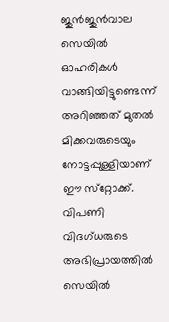ജുന്‍ജുന്‍വാല സെയില്‍ ഓഹരികള്‍ വാങ്ങിയിട്ടുണ്ടെന്ന് അറിഞ്ഞത് മുതല്‍ മിക്കവരുടെയും നോട്ടപ്പുള്ളിയാണ് ഈ സ്‌റ്റോക്ക്. വിപണി വിദഗ്ധരുടെ അഭിപ്രായത്തില്‍ സെയില്‍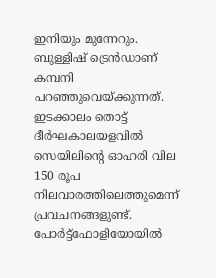ഇനിയും മുന്നേറും. ബുള്ളിഷ് ട്രെന്‍ഡാണ് കമ്പനി പറഞ്ഞുവെയ്ക്കുന്നത്. ഇടക്കാലം തൊട്ട് ദീര്‍ഘകാലയളവില്‍ സെയിലിന്റെ ഓഹരി വില 150 രൂപ നിലവാരത്തിലെത്തുമെന്ന് പ്രവചനങ്ങളുണ്ട്. പോര്‍ട്ട്‌ഫോളിയോയില്‍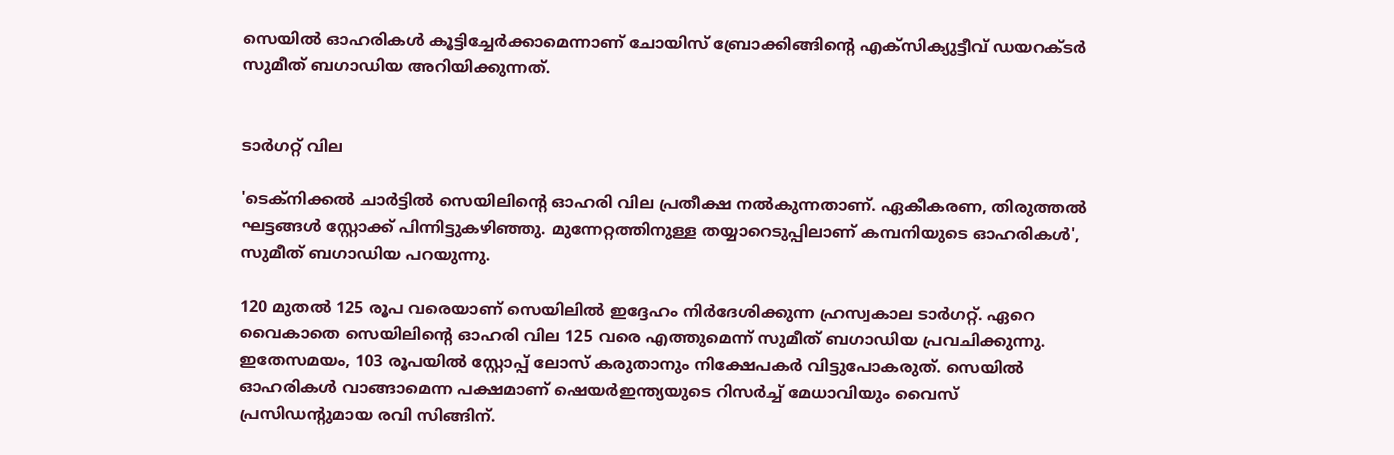സെയില്‍ ഓഹരികള്‍ കൂട്ടിച്ചേര്‍ക്കാമെന്നാണ് ചോയിസ് ബ്രോക്കിങ്ങിന്റെ എക്‌സിക്യുട്ടീവ് ഡയറക്ടര്‍ സുമീത് ബഗാഡിയ അറിയിക്കുന്നത്.


ടാർഗറ്റ് വില

'ടെക്‌നിക്കല്‍ ചാര്‍ട്ടില്‍ സെയിലിന്റെ ഓഹരി വില പ്രതീക്ഷ നല്‍കുന്നതാണ്. ഏകീകരണ, തിരുത്തല്‍ ഘട്ടങ്ങള്‍ സ്റ്റോക്ക് പിന്നിട്ടുകഴിഞ്ഞു. മുന്നേറ്റത്തിനുള്ള തയ്യാറെടുപ്പിലാണ് കമ്പനിയുടെ ഓഹരികള്‍', സുമീത് ബഗാഡിയ പറയുന്നു.

120 മുതല്‍ 125 രൂപ വരെയാണ് സെയിലില്‍ ഇദ്ദേഹം നിര്‍ദേശിക്കുന്ന ഹ്രസ്വകാല ടാര്‍ഗറ്റ്. ഏറെ വൈകാതെ സെയിലിന്റെ ഓഹരി വില 125 വരെ എത്തുമെന്ന് സുമീത് ബഗാഡിയ പ്രവചിക്കുന്നു. ഇതേസമയം, 103 രൂപയില്‍ സ്റ്റോപ്പ് ലോസ് കരുതാനും നിക്ഷേപകര്‍ വിട്ടുപോകരുത്. സെയില്‍ ഓഹരികള്‍ വാങ്ങാമെന്ന പക്ഷമാണ് ഷെയര്‍ഇന്ത്യയുടെ റിസര്‍ച്ച് മേധാവിയും വൈസ് പ്രസിഡന്റുമായ രവി സിങ്ങിന്.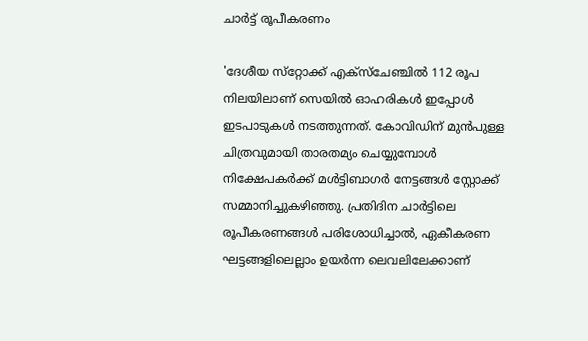ചാർട്ട് രൂപീകരണം

'ദേശീയ സ്‌റ്റോക്ക് എക്‌സ്‌ചേഞ്ചില്‍ 112 രൂപ നിലയിലാണ് സെയില്‍ ഓഹരികള്‍ ഇപ്പോള്‍ ഇടപാടുകള്‍ നടത്തുന്നത്. കോവിഡിന് മുന്‍പുള്ള ചിത്രവുമായി താരതമ്യം ചെയ്യുമ്പോള്‍ നിക്ഷേപകര്‍ക്ക് മള്‍ട്ടിബാഗര്‍ നേട്ടങ്ങള്‍ സ്റ്റോക്ക് സമ്മാനിച്ചുകഴിഞ്ഞു. പ്രതിദിന ചാര്‍ട്ടിലെ രൂപീകരണങ്ങള്‍ പരിശോധിച്ചാല്‍, ഏകീകരണ ഘട്ടങ്ങളിലെല്ലാം ഉയര്‍ന്ന ലെവലിലേക്കാണ്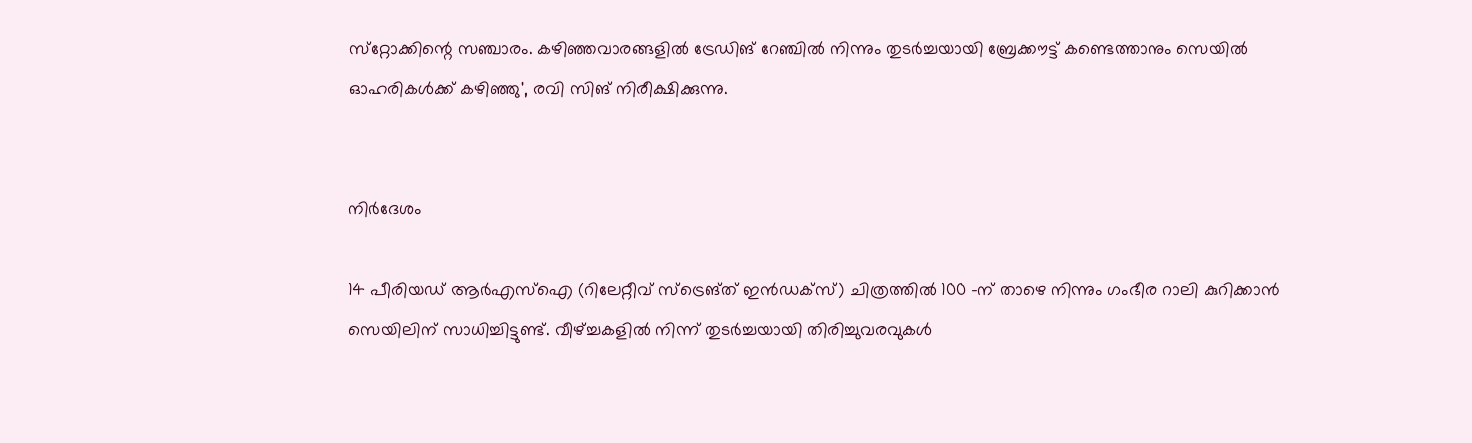സ്‌റ്റോക്കിന്റെ സഞ്ചാരം. കഴിഞ്ഞവാരങ്ങളില്‍ ട്രേഡിങ് റേഞ്ചില്‍ നിന്നും തുടര്‍ച്ചയായി ബ്രേക്കൗട്ട് കണ്ടെത്താനും സെയില്‍ ഓഹരികള്‍ക്ക് കഴിഞ്ഞു', രവി സിങ് നിരീക്ഷിക്കുന്നു.


നിർദേശം

14 പീരിയഡ് ആര്‍എസ്‌ഐ (റിലേറ്റീവ് സ്‌ട്രെങ്ത് ഇന്‍ഡക്‌സ്) ചിത്രത്തില്‍ 100 -ന് താഴെ നിന്നും ഗംഭീര റാലി കുറിക്കാന്‍ സെയിലിന് സാധിച്ചിട്ടുണ്ട്. വീഴ്ച്ചകളില്‍ നിന്ന് തുടര്‍ച്ചയായി തിരിച്ചുവരവുകള്‍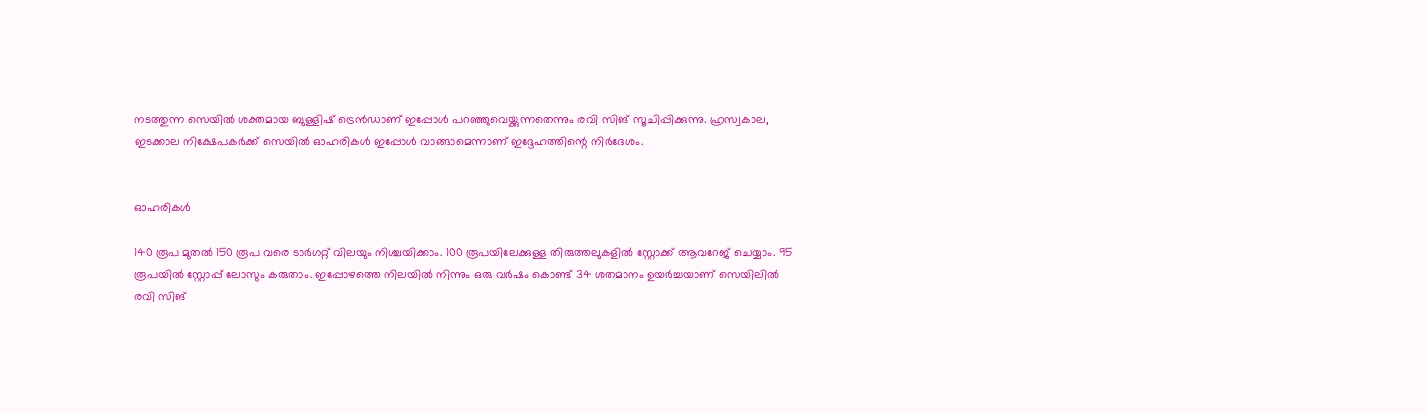നടത്തുന്ന സെയില്‍ ശക്തമായ ബുള്ളിഷ് ട്രെന്‍ഡാണ് ഇപ്പോള്‍ പറഞ്ഞുവെയ്ക്കുന്നതെന്നും രവി സിങ് സൂചിപ്പിക്കുന്നു. ഹ്രസ്വകാല, ഇടക്കാല നിക്ഷേപകര്‍ക്ക് സെയില്‍ ഓഹരികള്‍ ഇപ്പോള്‍ വാങ്ങാമെന്നാണ് ഇദ്ദേഹത്തിന്റെ നിര്‍ദേശം.


ഓഹരികൾ

140 രൂപ മുതല്‍ 150 രൂപ വരെ ടാര്‍ഗറ്റ് വിലയും നിശ്ചയിക്കാം. 100 രൂപയിലേക്കുള്ള തിരുത്തലുകളില്‍ സ്റ്റോക്ക് ആവറേജ് ചെയ്യാം. 95 രൂപയില്‍ സ്റ്റോപ്പ് ലോസും കരുതാം. ഇപ്പോഴത്തെ നിലയില്‍ നിന്നും ഒരു വര്‍ഷം കൊണ്ട് 34 ശതമാനം ഉയര്‍ച്ചയാണ് സെയിലില്‍ രവി സിങ്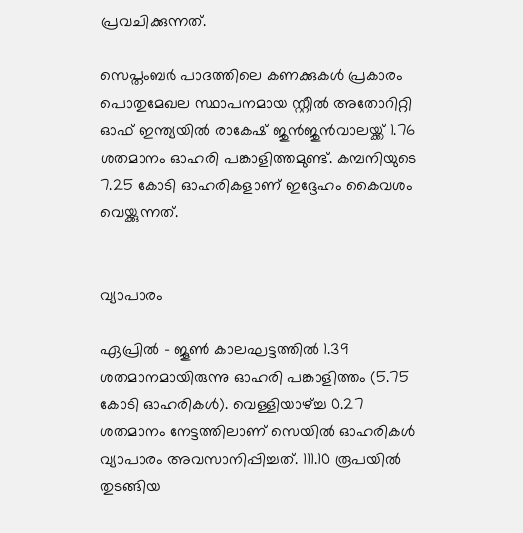പ്രവചിക്കുന്നത്.

സെപ്തംബര്‍ പാദത്തിലെ കണക്കുകള്‍ പ്രകാരം പൊതുമേഖല സ്ഥാപനമായ സ്റ്റീല്‍ അതോറിറ്റി ഓഫ് ഇന്ത്യയില്‍ രാകേഷ് ജുന്‍ജുന്‍വാലയ്ക്ക് 1.76 ശതമാനം ഓഹരി പങ്കാളിത്തമുണ്ട്. കമ്പനിയുടെ 7.25 കോടി ഓഹരികളാണ് ഇദ്ദേഹം കൈവശം വെയ്ക്കുന്നത്.


വ്യാപാരം

ഏപ്രില്‍ - ജൂണ്‍ കാലഘട്ടത്തില്‍ 1.39 ശതമാനമായിരുന്നു ഓഹരി പങ്കാളിത്തം (5.75 കോടി ഓഹരികള്‍). വെള്ളിയാഴ്ച്ച 0.27 ശതമാനം നേട്ടത്തിലാണ് സെയില്‍ ഓഹരികള്‍ വ്യാപാരം അവസാനിപ്പിച്ചത്. 111.10 രൂപയില്‍ തുടങ്ങിയ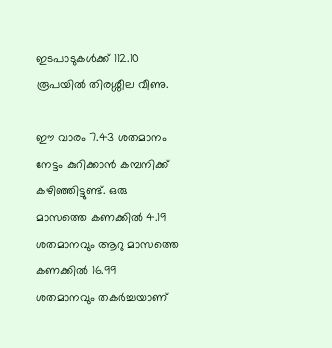ഇടപാടുകള്‍ക്ക് 112.10 രൂപയില്‍ തിരശ്ശീല വീണു.

ഈ വാരം 7.43 ശതമാനം നേട്ടം കുറിക്കാന്‍ കമ്പനിക്ക് കഴിഞ്ഞിട്ടുണ്ട്. ഒരു മാസത്തെ കണക്കില്‍ 4.19 ശതമാനവും ആറു മാസത്തെ കണക്കില്‍ 16.99 ശതമാനവും തകര്‍ച്ചയാണ്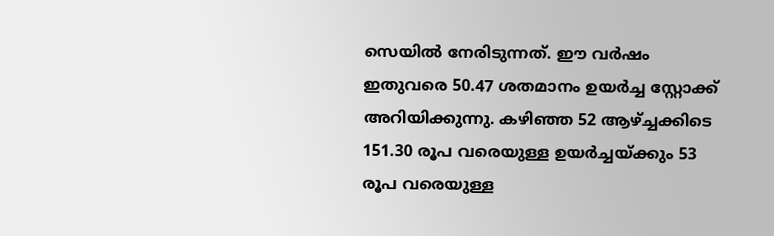സെയില്‍ നേരിടുന്നത്. ഈ വര്‍ഷം ഇതുവരെ 50.47 ശതമാനം ഉയര്‍ച്ച സ്റ്റോക്ക് അറിയിക്കുന്നു. കഴിഞ്ഞ 52 ആഴ്ച്ചക്കിടെ 151.30 രൂപ വരെയുള്ള ഉയര്‍ച്ചയ്ക്കും 53 രൂപ വരെയുള്ള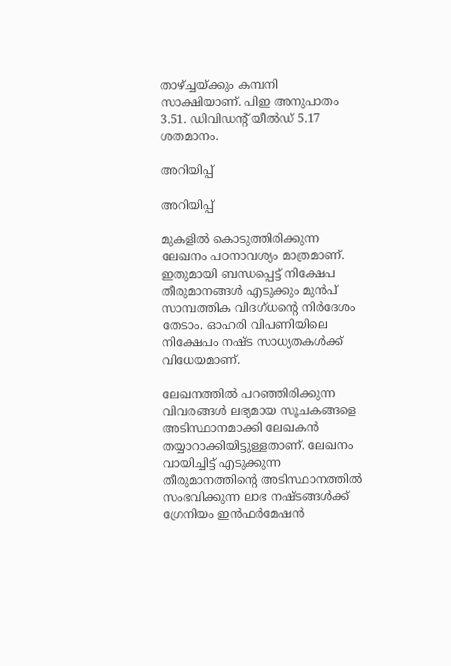താഴ്ച്ചയ്ക്കും കമ്പനി സാക്ഷിയാണ്. പിഇ അനുപാതം 3.51. ഡിവിഡന്റ് യീല്‍ഡ് 5.17 ശതമാനം.

അറിയിപ്പ്

അറിയിപ്പ്

മുകളില്‍ കൊടുത്തിരിക്കുന്ന ലേഖനം പഠനാവശ്യം മാത്രമാണ്. ഇതുമായി ബന്ധപ്പെട്ട് നിക്ഷേപ തീരുമാനങ്ങള്‍ എടുക്കും മുന്‍പ് സാമ്പത്തിക വിദഗ്ധന്റെ നിര്‍ദേശം തേടാം. ഓഹരി വിപണിയിലെ നിക്ഷേപം നഷ്ട സാധ്യതകള്‍ക്ക് വിധേയമാണ്.

ലേഖനത്തില്‍ പറഞ്ഞിരിക്കുന്ന വിവരങ്ങള്‍ ലഭ്യമായ സൂചകങ്ങളെ അടിസ്ഥാനമാക്കി ലേഖകന്‍ തയ്യാറാക്കിയിട്ടുള്ളതാണ്. ലേഖനം വായിച്ചിട്ട് എടുക്കുന്ന തീരുമാനത്തിന്റെ അടിസ്ഥാനത്തില്‍ സംഭവിക്കുന്ന ലാഭ നഷ്ടങ്ങള്‍ക്ക് ഗ്രേനിയം ഇന്‍ഫര്‍മേഷന്‍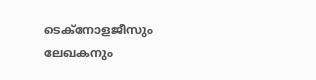ടെക്‌നോളജീസും ലേഖകനും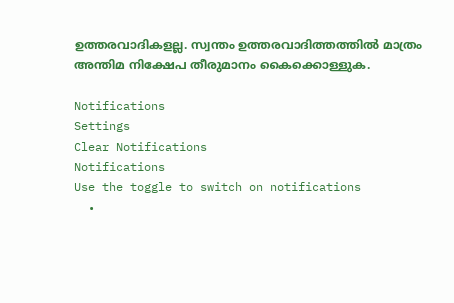ഉത്തരവാദികളല്ല. സ്വന്തം ഉത്തരവാദിത്തത്തില്‍ മാത്രം അന്തിമ നിക്ഷേപ തീരുമാനം കൈക്കൊള്ളുക.

Notifications
Settings
Clear Notifications
Notifications
Use the toggle to switch on notifications
  •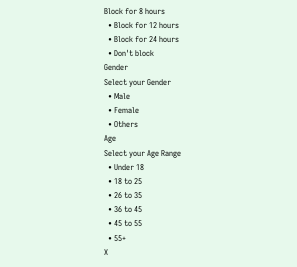Block for 8 hours
  • Block for 12 hours
  • Block for 24 hours
  • Don't block
Gender
Select your Gender
  • Male
  • Female
  • Others
Age
Select your Age Range
  • Under 18
  • 18 to 25
  • 26 to 35
  • 36 to 45
  • 45 to 55
  • 55+
X